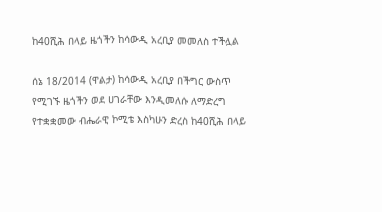ከ40ሺሕ በላይ ዜጎችን ከሳውዲ አረቢያ መመለስ ተችሏል

ሰኔ 18/2014 (ዋልታ) ከሳውዲ አረቢያ በችግር ውስጥ የሚገኙ ዜጎችን ወደ ሀገራቸው እንዲመለሱ ለማድረግ የተቋቋመው ብሔራዊ ኮሚቴ እስካሁን ድረስ ከ40ሺሕ በላይ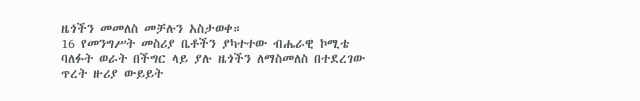ዜጎችን መመለስ መቻሉን አስታወቀ።
16 የመንግሥት መስሪያ ቤቶችን ያካተተው ብሔራዊ ኮሚቴ ባለፉት ወራት በችግር ላይ ያሉ ዜጎችን ለማስመለስ በተደረገው ጥረት ዙሪያ ውይይት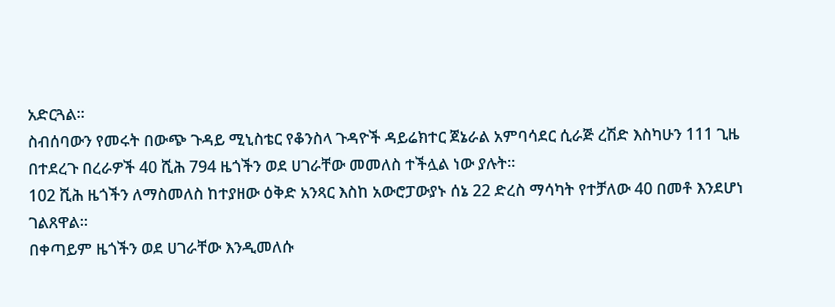አድርጓል።
ስብሰባውን የመሩት በውጭ ጉዳይ ሚኒስቴር የቆንስላ ጉዳዮች ዳይሬክተር ጀኔራል አምባሳደር ሲራጅ ረሽድ እስካሁን 111 ጊዜ በተደረጉ በረራዎች 40 ሺሕ 794 ዜጎችን ወደ ሀገራቸው መመለስ ተችሏል ነው ያሉት።
102 ሺሕ ዜጎችን ለማስመለስ ከተያዘው ዕቅድ አንጻር እስከ አውሮፓውያኑ ሰኔ 22 ድረስ ማሳካት የተቻለው 40 በመቶ እንደሆነ ገልጸዋል።
በቀጣይም ዜጎችን ወደ ሀገራቸው እንዲመለሱ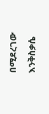በሚደረገው እንቅስቃሴ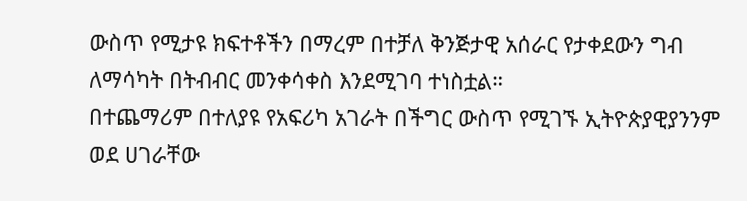ውስጥ የሚታዩ ክፍተቶችን በማረም በተቻለ ቅንጅታዊ አሰራር የታቀደውን ግብ ለማሳካት በትብብር መንቀሳቀስ እንደሚገባ ተነስቷል።
በተጨማሪም በተለያዩ የአፍሪካ አገራት በችግር ውስጥ የሚገኙ ኢትዮጵያዊያንንም ወደ ሀገራቸው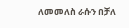ለመመለስ ራሱን በቻለ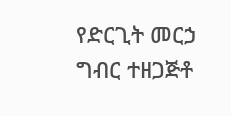የድርጊት መርኃ ግብር ተዘጋጅቶ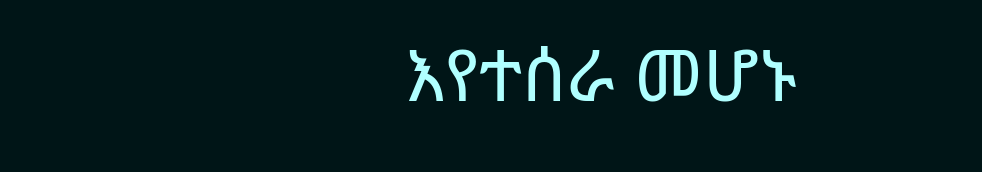እየተሰራ መሆኑ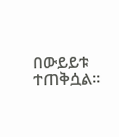በውይይቱ ተጠቅሷል።